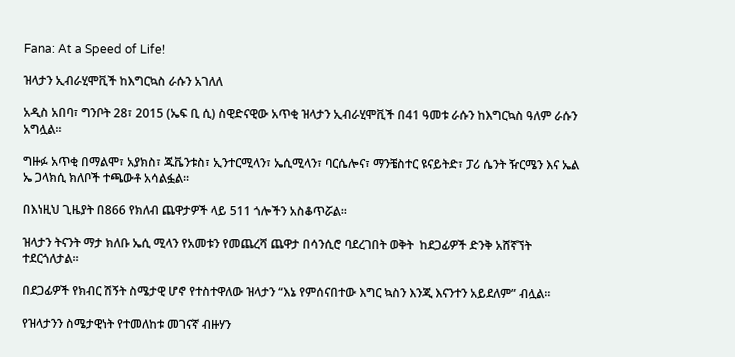Fana: At a Speed of Life!

ዝላታን ኢብራሂሞቪች ከእግርኳስ ራሱን አገለለ

አዲስ አበባ፣ ግንቦት 28፣ 2015 (ኤፍ ቢ ሲ) ስዊድናዊው አጥቂ ዝላታን ኢብራሂሞቪች በ41 ዓመቱ ራሱን ከእግርኳስ ዓለም ራሱን አግሏል፡፡

ግዙፉ አጥቂ በማልሞ፣ አያክስ፣ ጁቬንቱስ፣ ኢንተርሚላን፣ ኤሲሚላን፣ ባርሴሎና፣ ማንቼስተር ዩናይትድ፣ ፓሪ ሴንት ዥርሜን እና ኤል ኤ ጋላክሲ ክለቦች ተጫውቶ አሳልፏል።

በእነዚህ ጊዜያት በ866 የክለብ ጨዋታዎች ላይ 511 ጎሎችን አስቆጥሯል፡፡

ዝላታን ትናንት ማታ ክለቡ ኤሲ ሚላን የአመቱን የመጨረሻ ጨዋታ በሳንሲሮ ባደረገበት ወቅት  ከደጋፊዎች ድንቅ አሸኛኘት ተደርጎለታል፡፡

በደጋፊዎች የክብር ሽኝት ስሜታዊ ሆኖ የተስተዋለው ዝላታን “እኔ የምሰናበተው እግር ኳስን እንጂ እናንተን አይደለም” ብሏል።

የዝላታንን ስሜታዊነት የተመለከቱ መገናኛ ብዙሃን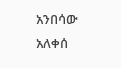አንበሳው አለቀሰ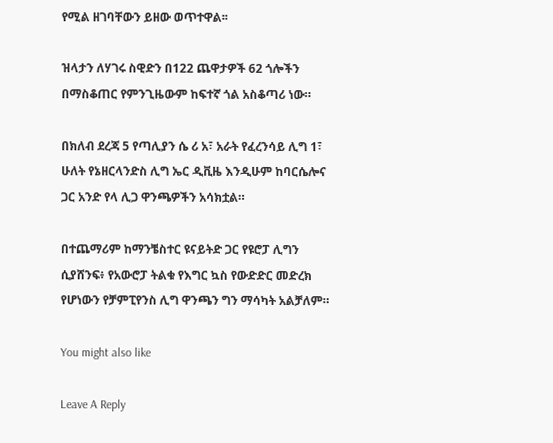የሚል ዘገባቸውን ይዘው ወጥተዋል፡፡

ዝላታን ለሃገሩ ስዊድን በ122 ጨዋታዎች 62 ጎሎችን በማስቆጠር የምንጊዜውም ከፍተኛ ጎል አስቆጣሪ ነው።

በክለብ ደረጃ 5 የጣሊያን ሴ ሪ አ፣ አራት የፈረንሳይ ሊግ 1፣ ሁለት የኔዘርላንድስ ሊግ ኤር ዲቪዜ እንዲሁም ከባርሴሎና ጋር አንድ የላ ሊጋ ዋንጫዎችን አሳክቷል።

በተጨማሪም ከማንቼስተር ዩናይትድ ጋር የዩሮፓ ሊግን ሲያሸንፍ፥ የአውሮፓ ትልቁ የእግር ኳስ የውድድር መድረክ የሆነውን የቻምፒየንስ ሊግ ዋንጫን ግን ማሳካት አልቻለም።

You might also like

Leave A Reply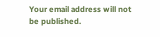Your email address will not be published.